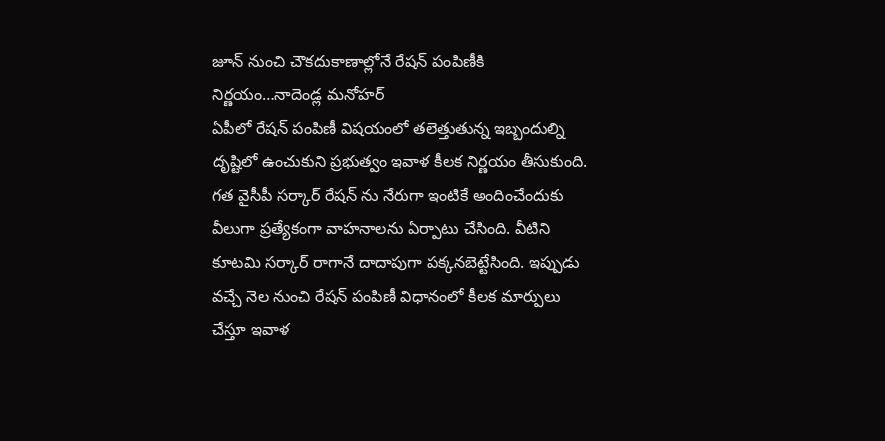జూన్ నుంచి చౌకదుకాణాల్లోనే రేషన్ పంపిణీకి నిర్ణయం…నాదెండ్ల మనోహర్
ఏపీలో రేషన్ పంపిణీ విషయంలో తలెత్తుతున్న ఇబ్బందుల్ని దృష్టిలో ఉంచుకుని ప్రభుత్వం ఇవాళ కీలక నిర్ణయం తీసుకుంది. గత వైసీపీ సర్కార్ రేషన్ ను నేరుగా ఇంటికే అందించేందుకు వీలుగా ప్రత్యేకంగా వాహనాలను ఏర్పాటు చేసింది. వీటిని కూటమి సర్కార్ రాగానే దాదాపుగా పక్కనబెట్టేసింది. ఇప్పుడు వచ్చే నెల నుంచి రేషన్ పంపిణీ విధానంలో కీలక మార్పులు చేస్తూ ఇవాళ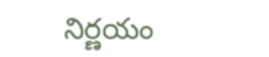నిర్ణయం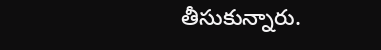తీసుకున్నారు.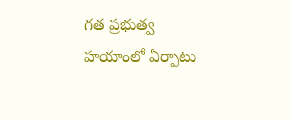గత ప్రభుత్వ హయాంలో ఏర్పాటు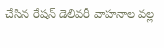చేసిన రేషన్ డెలివరీ వాహనాల వల్ల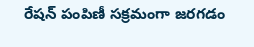రేషన్ పంపిణీ సక్రమంగా జరగడం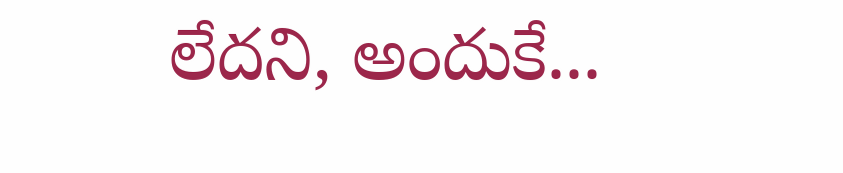లేదని, అందుకే...